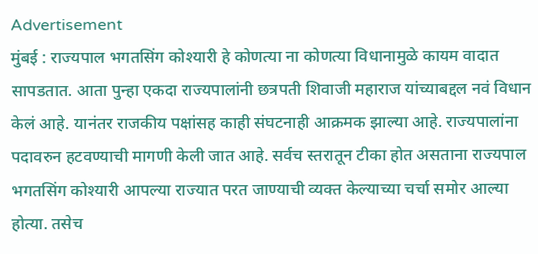Advertisement
मुंबई : राज्यपाल भगतसिंग कोश्यारी हे कोणत्या ना कोणत्या विधानामुळे कायम वादात सापडतात. आता पुन्हा एकदा राज्यपालांनी छत्रपती शिवाजी महाराज यांच्याबद्दल नवं विधान केलं आहे. यानंतर राजकीय पक्षांसह काही संघटनाही आक्रमक झाल्या आहे. राज्यपालांना पदावरुन हटवण्याची मागणी केली जात आहे. सर्वच स्तरातून टीका होत असताना राज्यपाल भगतसिंग कोश्यारी आपल्या राज्यात परत जाण्याची व्यक्त केल्याच्या चर्चा समोर आल्या होत्या. तसेच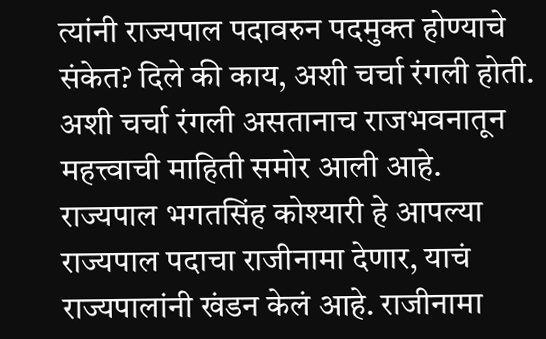त्यांनी राज्यपाल पदावरुन पदमुक्त होण्याचे संकेत? दिले की काय, अशी चर्चा रंगली होती. अशी चर्चा रंगली असतानाच राजभवनातून महत्त्वाची माहिती समोर आली आहे.
राज्यपाल भगतसिंह कोश्यारी हे आपल्या राज्यपाल पदाचा राजीनामा देणार, याचं राज्यपालांनी खंडन केलं आहे. राजीनामा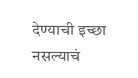देण्याची इच्छा नसल्याचं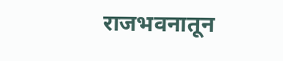राजभवनातून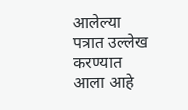आलेल्या पत्रात उल्लेख करण्यात आला आहे